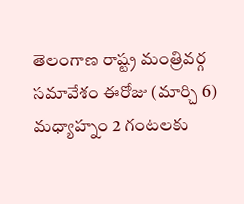తెలంగాణ రాష్ట్ర మంత్రివర్గ సమావేశం ఈరోజు (మార్చి 6) మధ్యాహ్నం 2 గంటలకు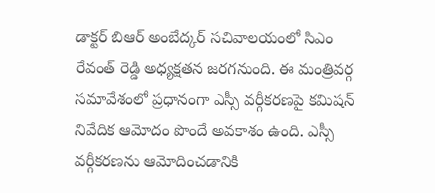డాక్టర్ బిఆర్ అంబేద్కర్ సచివాలయంలో సిఎం రేవంత్ రెడ్డి అధ్యక్షతన జరగనుంది. ఈ మంత్రివర్గ సమావేశంలో ప్రధానంగా ఎస్సీ వర్గీకరణపై కమిషన్ నివేదిక ఆమోదం పొందే అవకాశం ఉంది. ఎస్సీ వర్గీకరణను ఆమోదించడానికి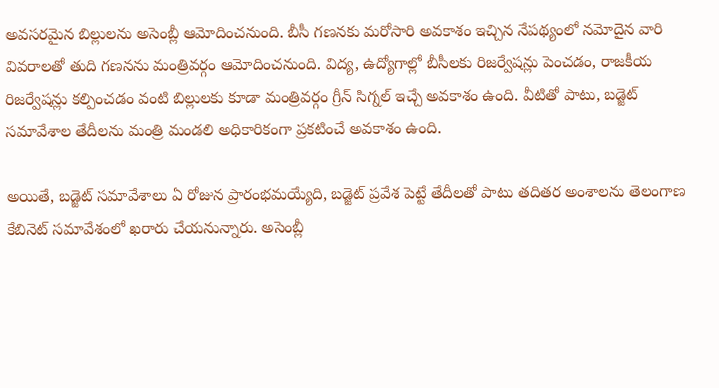అవసరమైన బిల్లులను అసెంబ్లీ ఆమోదించనుంది. బీసీ గణనకు మరోసారి అవకాశం ఇచ్చిన నేపథ్యంలో నమోదైన వారి వివరాలతో తుది గణనను మంత్రివర్గం ఆమోదించనుంది. విద్య, ఉద్యోగాల్లో బీసీలకు రిజర్వేషన్లు పెంచడం, రాజకీయ రిజర్వేషన్లు కల్పించడం వంటి బిల్లులకు కూడా మంత్రివర్గం గ్రీన్ సిగ్నల్ ఇచ్చే అవకాశం ఉంది. వీటితో పాటు, బడ్జెట్ సమావేశాల తేదీలను మంత్రి మండలి అధికారికంగా ప్రకటించే అవకాశం ఉంది.

అయితే, బడ్జెట్ సమావేశాలు ఏ రోజున ప్రారంభమయ్యేది, బడ్జెట్ ప్రవేశ పెట్టే తేదీలతో పాటు తదితర అంశాలను తెలంగాణ కేబినెట్ సమావేశంలో ఖరారు చేయనున్నారు. అసెంబ్లీ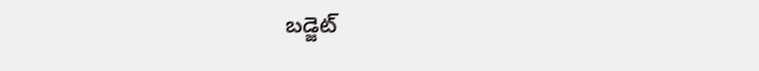బడ్జెట్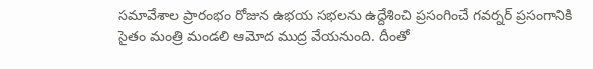సమావేశాల ప్రారంభం రోజున ఉభయ సభలను ఉద్దేశించి ప్రసంగించే గవర్నర్ ప్రసంగానికి సైతం మంత్రి మండలి ఆమోద ముద్ర వేయనుంది. దీంతో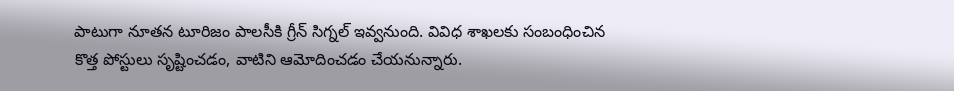పాటుగా నూతన టూరిజం పాలసీకి గ్రీన్ సిగ్నల్ ఇవ్వనుంది. వివిధ శాఖలకు సంబంధించిన కొత్త పోస్టులు సృష్టించడం, వాటిని ఆమోదించడం చేయనున్నారు.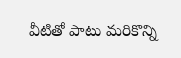వీటితో పాటు మరికొన్ని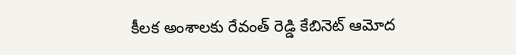కీలక అంశాలకు రేవంత్ రెడ్డి కేబినెట్ ఆమోద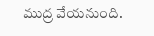ముద్ర వేయనుంది.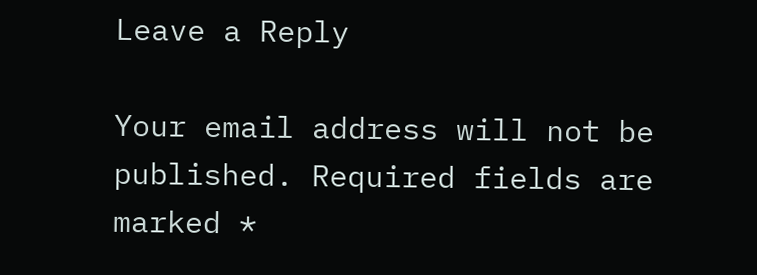Leave a Reply

Your email address will not be published. Required fields are marked *